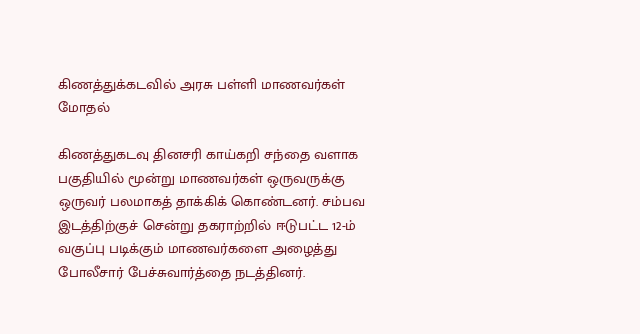கிணத்துக்கடவில் அரசு பள்ளி மாணவர்கள் மோதல்

கிணத்துகடவு தினசரி காய்கறி சந்தை வளாக பகுதியில் மூன்று மாணவர்கள் ஒருவருக்கு ஒருவர் பலமாகத் தாக்கிக் கொண்டனர். சம்பவ இடத்திற்குச் சென்று தகராற்றில் ஈடுபட்ட 12-ம் வகுப்பு படிக்கும் மாணவர்களை அழைத்து போலீசார் பேச்சுவார்த்தை நடத்தினர்.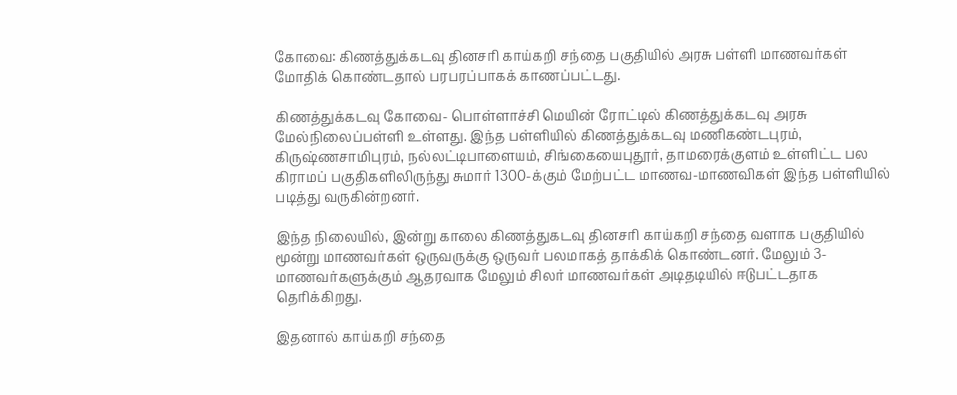கோவை: கிணத்துக்கடவு தினசரி காய்கறி சந்தை பகுதியில் அரசு பள்ளி மாணவர்கள் மோதிக் கொண்டதால் பரபரப்பாகக் காணப்பட்டது.

கிணத்துக்கடவு கோவை- பொள்ளாச்சி மெயின் ரோட்டில் கிணத்துக்கடவு அரசு மேல்நிலைப்பள்ளி உள்ளது. இந்த பள்ளியில் கிணத்துக்கடவு மணிகண்டபுரம், கிருஷ்ணசாமிபுரம், நல்லட்டிபாளையம், சிங்கையைபுதூர், தாமரைக்குளம் உள்ளிட்ட பல கிராமப் பகுதிகளிலிருந்து சுமார் 1300-க்கும் மேற்பட்ட மாணவ-மாணவிகள் இந்த பள்ளியில் படித்து வருகின்றனர்.

இந்த நிலையில், இன்று காலை கிணத்துகடவு தினசரி காய்கறி சந்தை வளாக பகுதியில் மூன்று மாணவர்கள் ஒருவருக்கு ஒருவர் பலமாகத் தாக்கிக் கொண்டனர். மேலும் 3-மாணவர்களுக்கும் ஆதரவாக மேலும் சிலர் மாணவர்கள் அடிதடியில் ஈடுபட்டதாக தெரிக்கிறது.

இதனால் காய்கறி சந்தை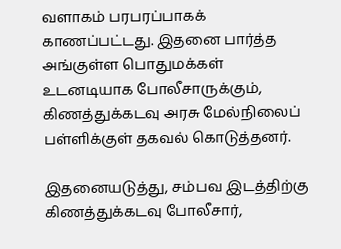வளாகம் பரபரப்பாகக் காணப்பட்டது. இதனை பார்த்த அங்குள்ள பொதுமக்கள் உடனடியாக போலீசாருக்கும், கிணத்துக்கடவு அரசு மேல்நிலைப் பள்ளிக்குள் தகவல் கொடுத்தனர்.

இதனையடுத்து, சம்பவ இடத்திற்கு கிணத்துக்கடவு போலீசார்,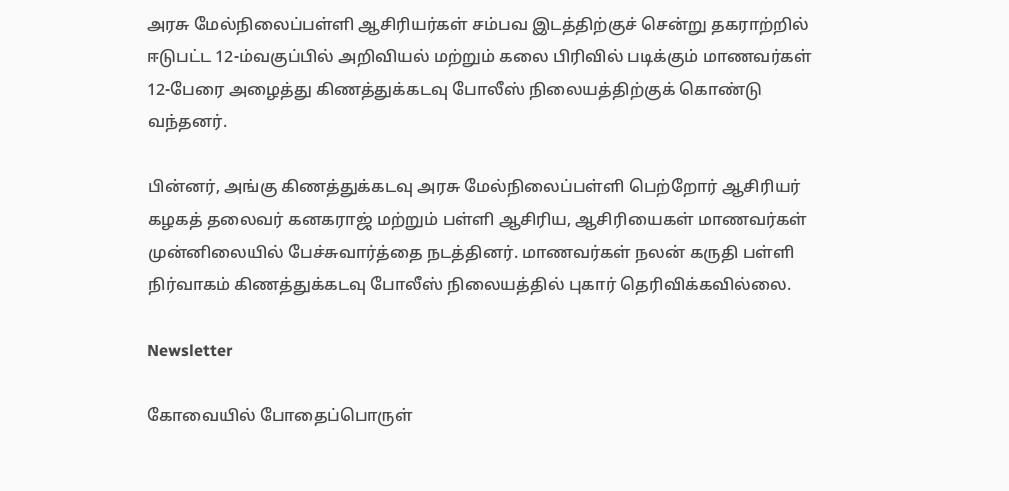அரசு மேல்நிலைப்பள்ளி ஆசிரியர்கள் சம்பவ இடத்திற்குச் சென்று தகராற்றில் ஈடுபட்ட 12-ம்வகுப்பில் அறிவியல் மற்றும் கலை பிரிவில் படிக்கும் மாணவர்கள் 12-பேரை அழைத்து கிணத்துக்கடவு போலீஸ் நிலையத்திற்குக் கொண்டு வந்தனர்.

பின்னர், அங்கு கிணத்துக்கடவு அரசு மேல்நிலைப்பள்ளி பெற்றோர் ஆசிரியர் கழகத் தலைவர் கனகராஜ் மற்றும் பள்ளி ஆசிரிய, ஆசிரியைகள் மாணவர்கள் முன்னிலையில் பேச்சுவார்த்தை நடத்தினர். மாணவர்கள் நலன் கருதி பள்ளி நிர்வாகம் கிணத்துக்கடவு போலீஸ் நிலையத்தில் புகார் தெரிவிக்கவில்லை.

Newsletter

கோவையில் போதைப்பொருள்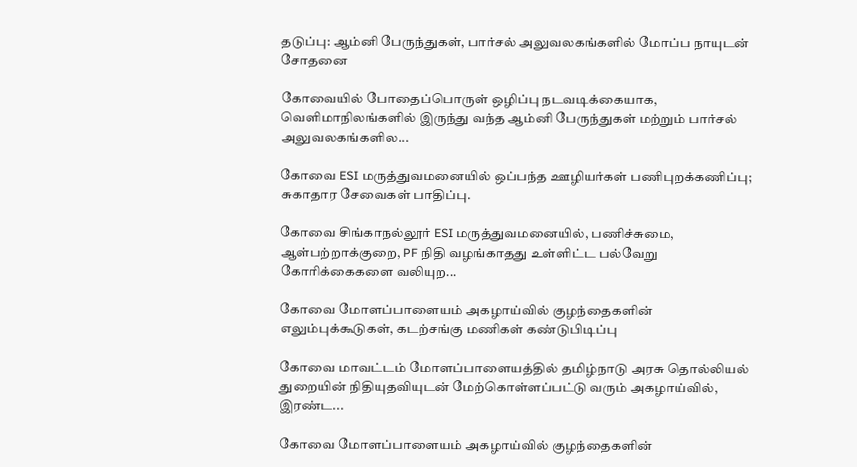தடுப்பு: ஆம்னி பேருந்துகள், பார்சல் அலுவலகங்களில் மோப்ப நாயுடன் சோதனை

கோவையில் போதைப்பொருள் ஒழிப்பு நடவடிக்கையாக, வெளிமாநிலங்களில் இருந்து வந்த ஆம்னி பேருந்துகள் மற்றும் பார்சல் அலுவலகங்களில...

கோவை ESI மருத்துவமனையில் ஒப்பந்த ஊழியர்கள் பணிபுறக்கணிப்பு; சுகாதார சேவைகள் பாதிப்பு.

கோவை சிங்காநல்லூர் ESI மருத்துவமனையில், பணிச்சுமை, ஆள்பற்றாக்குறை, PF நிதி வழங்காதது உள்ளிட்ட பல்வேறு கோரிக்கைகளை வலியுற...

கோவை மோளப்பாளையம் அகழாய்வில் குழந்தைகளின் எலும்புக்கூடுகள், கடற்சங்கு மணிகள் கண்டுபிடிப்பு

கோவை மாவட்டம் மோளப்பாளையத்தில் தமிழ்நாடு அரசு தொல்லியல் துறையின் நிதியுதவியுடன் மேற்கொள்ளப்பட்டு வரும் அகழாய்வில், இரண்ட...

கோவை மோளப்பாளையம் அகழாய்வில் குழந்தைகளின்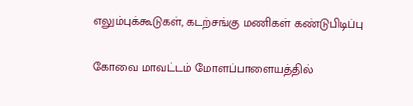எலும்புக்கூடுகள், கடற்சங்கு மணிகள் கண்டுபிடிப்பு

கோவை மாவட்டம் மோளப்பாளையத்தில்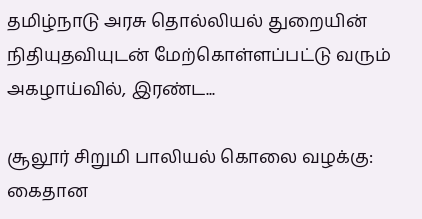தமிழ்நாடு அரசு தொல்லியல் துறையின் நிதியுதவியுடன் மேற்கொள்ளப்பட்டு வரும் அகழாய்வில், இரண்ட...

சூலூர் சிறுமி பாலியல் கொலை வழக்கு: கைதான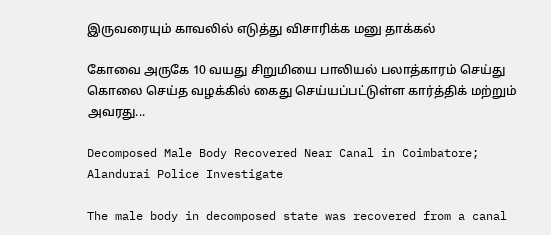இருவரையும் காவலில் எடுத்து விசாரிக்க மனு தாக்கல்

கோவை அருகே 10 வயது சிறுமியை பாலியல் பலாத்காரம் செய்து கொலை செய்த வழக்கில் கைது செய்யப்பட்டுள்ள கார்த்திக் மற்றும் அவரது...

Decomposed Male Body Recovered Near Canal in Coimbatore; Alandurai Police Investigate

The male body in decomposed state was recovered from a canal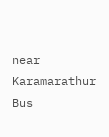near Karamarathur Bus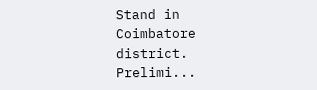Stand in Coimbatore district. Prelimi...